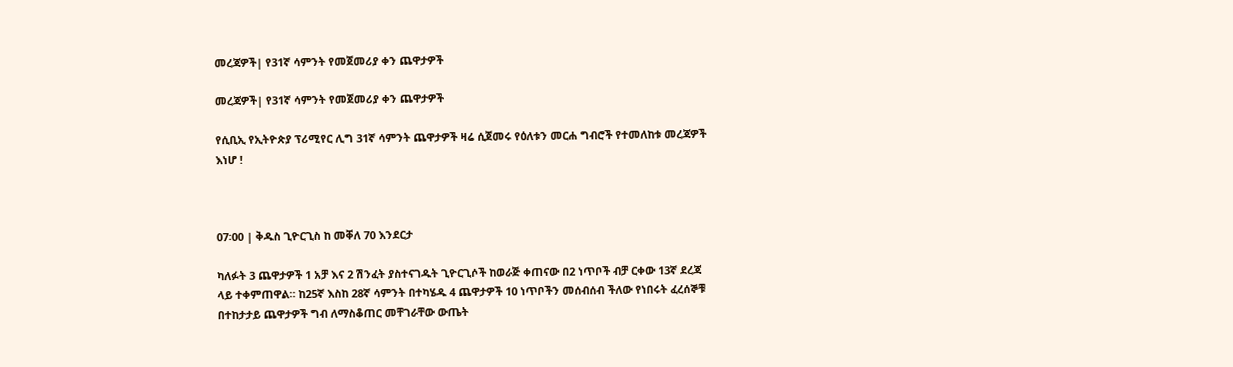መረጃዎች| የ31ኛ ሳምንት የመጀመሪያ ቀን ጨዋታዎች

መረጃዎች| የ31ኛ ሳምንት የመጀመሪያ ቀን ጨዋታዎች

የሲቢኢ የኢትዮጵያ ፕሪሚየር ሊግ 31ኛ ሳምንት ጨዋታዎች ዛሬ ሲጀመሩ የዕለቱን መርሐ ግብሮች የተመለከቱ መረጃዎች እነሆ !



07፡00 | ቅዱስ ጊዮርጊስ ከ መቐለ 70 እንደርታ

ካለፉት 3 ጨዋታዎች 1 አቻ እና 2 ሽንፈት ያስተናገዱት ጊዮርጊሶች ከወራጅ ቀጠናው በ2 ነጥቦች ብቻ ርቀው 13ኛ ደረጃ ላይ ተቀምጠዋል። ከ25ኛ እስከ 28ኛ ሳምንት በተካሄዱ 4 ጨዋታዎች 10 ነጥቦችን መሰብሰብ ችለው የነበሩት ፈረሰኞቹ በተከታታይ ጨዋታዎች ግብ ለማስቆጠር መቸገራቸው ውጤት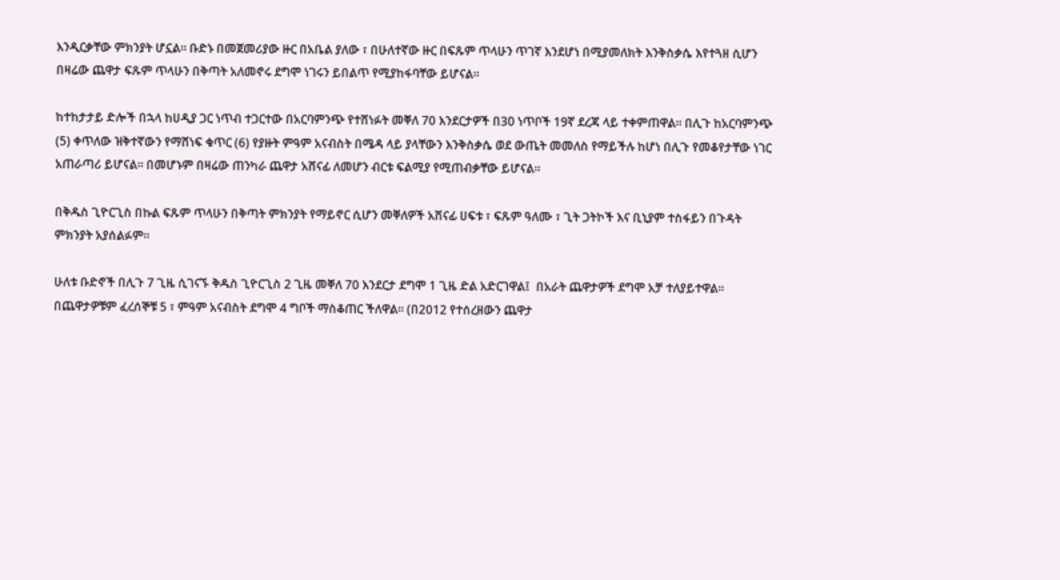እንዲርቃቸው ምክንያት ሆኗል። ቡድኑ በመጀመሪያው ዙር በአቤል ያለው ፣ በሁለተኛው ዙር በፍጹም ጥላሁን ጥገኛ እንደሆነ በሚያመለክት እንቅስቃሴ እየተጓዘ ሲሆን በዛሬው ጨዋታ ፍጹም ጥላሁን በቅጣት አለመኖሩ ደግሞ ነገሩን ይበልጥ የሚያከፋባቸው ይሆናል።

ከተከታታይ ድሎች በኋላ ከሀዲያ ጋር ነጥብ ተጋርተው በአርባምንጭ የተሸነፉት መቐለ 70 እንደርታዎች በ30 ነጥቦች 19ኛ ደረጃ ላይ ተቀምጠዋል። በሊጉ ከአርባምንጭ (5) ቀጥለው ዝቅተኛውን የማሸነፍ ቁጥር (6) የያዙት ምዓም አናብስት በሜዳ ላይ ያላቸውን እንቅስቃሴ ወደ ውጤት መመለስ የማይችሉ ከሆነ በሊጉ የመቆየታቸው ነገር አጠራጣሪ ይሆናል። በመሆኑም በዛሬው ጠንካራ ጨዋታ አሸናፊ ለመሆን ብርቱ ፍልሚያ የሚጠብቃቸው ይሆናል።

በቅዱስ ጊዮርጊስ በኩል ፍጹም ጥላሁን በቅጣት ምክንያት የማይኖር ሲሆን መቐለዎች አሸናፊ ሀፍቱ ፣ ፍጹም ዓለሙ ፣ ጊት ጋትኮች እና ቢኒያም ተስፋይን በጉዳት ምክንያት አያሰልፉም።

ሁለቱ ቡድኖች በሊጉ 7 ጊዜ ሲገናኙ ቅዱስ ጊዮርጊስ 2 ጊዜ መቐለ 70 እንደርታ ደግሞ 1 ጊዜ ድል አድርገዋል፤  በአራት ጨዋታዎች ደግሞ አቻ ተለያይተዋል። በጨዋታዎቹም ፈረሰኞቹ 5 ፣ ምዓም አናብስት ደግሞ 4 ግቦች ማስቆጠር ችለዋል። (በ2012 የተሰረዘውን ጨዋታ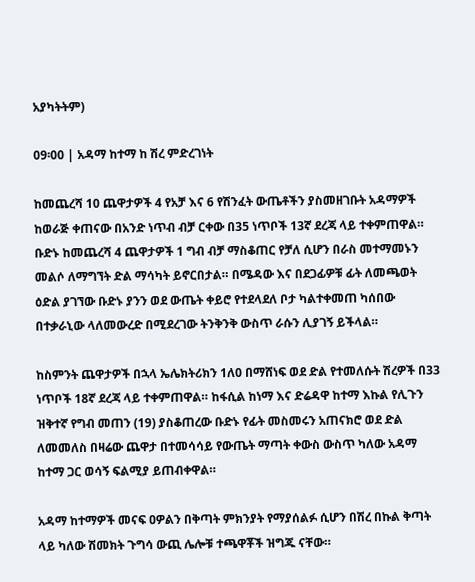አያካትትም)

09፡00 | አዳማ ከተማ ከ ሽረ ምድረገነት

ከመጨረሻ 10 ጨዋታዎች 4 የአቻ እና 6 የሽንፈት ውጤቶችን ያስመዘገቡት አዳማዎች ከወራጅ ቀጠናው በአንድ ነጥብ ብቻ ርቀው በ35 ነጥቦች 13ኛ ደረጃ ላይ ተቀምጠዋል። ቡድኑ ከመጨረሻ 4 ጨዋታዎች 1 ግብ ብቻ ማስቆጠር የቻለ ሲሆን በራስ መተማመኑን መልሶ ለማግኘት ድል ማሳካት ይኖርበታል። በሜዳው እና በደጋፊዎቹ ፊት ለመጫወት ዕድል ያገኘው ቡድኑ ያንን ወደ ውጤት ቀይሮ የተደላደለ ቦታ ካልተቀመጠ ካሰበው በተቃራኒው ላለመውረድ በሚደረገው ትንቅንቅ ውስጥ ራሱን ሊያገኝ ይችላል።

ከስምንት ጨዋታዎች በኋላ ኤሌክትሪክን 1ለ0 በማሸነፍ ወደ ድል የተመለሱት ሽረዎች በ33 ነጥቦች 18ኛ ደረጃ ላይ ተቀምጠዋል። ከፋሲል ከነማ እና ድሬዳዋ ከተማ እኩል የሊጉን ዝቅተኛ የግብ መጠን (19) ያስቆጠረው ቡድኑ የፊት መስመሩን አጠናክሮ ወደ ድል ለመመለስ በዛሬው ጨዋታ በተመሳሳይ የውጤት ማጣት ቀውስ ውስጥ ካለው አዳማ ከተማ ጋር ወሳኝ ፍልሚያ ይጠብቀዋል።

አዳማ ከተማዎች መናፍ ዐዎልን በቅጣት ምክንያት የማያሰልፉ ሲሆን በሽረ በኩል ቅጣት ላይ ካለው ሽመክት ጉግሳ ውጪ ሌሎቹ ተጫዋቾች ዝግጁ ናቸው።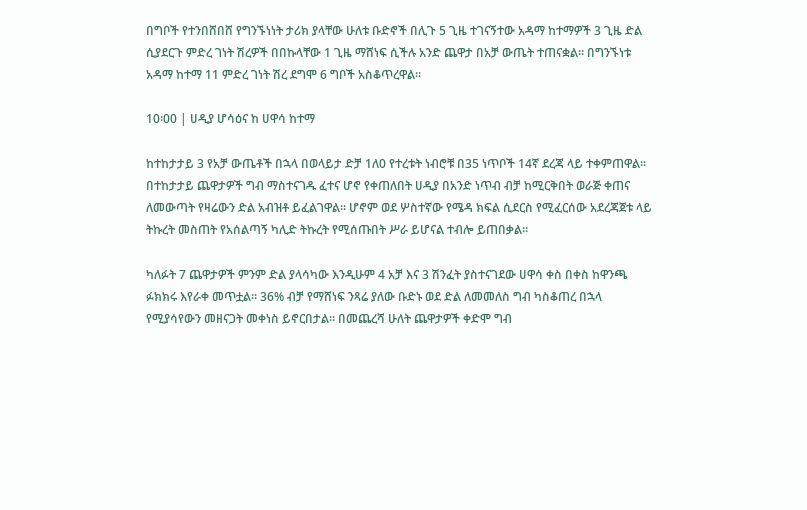በግቦች የተንበሸበሸ የግንኙነነት ታሪክ ያላቸው ሁለቱ ቡድኖች በሊጉ 5 ጊዜ ተገናኝተው አዳማ ከተማዎች 3 ጊዜ ድል ሲያደርጉ ምድረ ገነት ሽረዎች በበኩላቸው 1 ጊዜ ማሸነፍ ሲችሉ አንድ ጨዋታ በአቻ ውጤት ተጠናቋል። በግንኙነቱ አዳማ ከተማ 11 ምድረ ገነት ሽረ ደግሞ 6 ግቦች አስቆጥረዋል።

10፡00 | ሀዲያ ሆሳዕና ከ ሀዋሳ ከተማ

ከተከታታይ 3 የአቻ ውጤቶች በኋላ በወላይታ ድቻ 1ለ0 የተረቱት ነብሮቹ በ35 ነጥቦች 14ኛ ደረጃ ላይ ተቀምጠዋል። በተከታታይ ጨዋታዎች ግብ ማስተናገዱ ፈተና ሆኖ የቀጠለበት ሀዲያ በአንድ ነጥብ ብቻ ከሚርቅበት ወራጅ ቀጠና ለመውጣት የዛሬውን ድል አብዝቶ ይፈልገዋል። ሆኖም ወደ ሦስተኛው የሜዳ ክፍል ሲደርስ የሚፈርሰው አደረጃጀቱ ላይ ትኩረት መስጠት የአሰልጣኝ ካሊድ ትኩረት የሚሰጡበት ሥራ ይሆናል ተብሎ ይጠበቃል።

ካለፉት 7 ጨዋታዎች ምንም ድል ያላሳካው እንዲሁም 4 አቻ እና 3 ሽንፈት ያስተናገደው ሀዋሳ ቀስ በቀስ ከዋንጫ ፉክክሩ እየራቀ መጥቷል። 36% ብቻ የማሸነፍ ንጻሬ ያለው ቡድኑ ወደ ድል ለመመለስ ግብ ካስቆጠረ በኋላ የሚያሳየውን መዘናጋት መቀነስ ይኖርበታል። በመጨረሻ ሁለት ጨዋታዎች ቀድሞ ግብ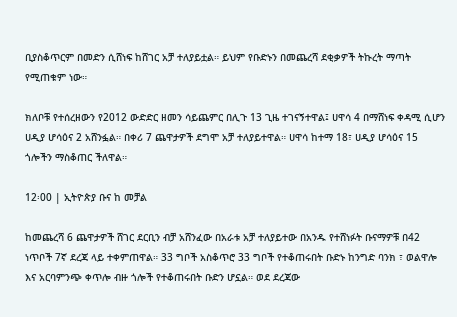ቢያስቆጥርም በመድን ሲሸነፍ ከሸገር አቻ ተለያይቷል። ይህም የቡድኑን በመጨረሻ ደቂቃዎች ትኩረት ማጣት የሚጠቁም ነው።

ክለቦቹ የተሰረዘውን የ2012 ውድድር ዘመን ሳይጨምር በሊጉ 13 ጊዜ ተገናኝተዋል፤ ሀዋሳ 4 በማሸነፍ ቀዳሚ ሲሆን ሀዲያ ሆሳዕና 2 አሸንፏል። በቀሪ 7 ጨዋታዎች ደግሞ አቻ ተለያይተዋል። ሀዋሳ ከተማ 18፣ ሀዲያ ሆሳዕና 15 ጎሎችን ማስቆጠር ችለዋል።

12፡00 | ኢትዮጵያ ቡና ከ መቻል

ከመጨረሻ 6 ጨዋታዎች ሸገር ደርቢን ብቻ አሸንፈው በአራቱ አቻ ተለያይተው በአንዱ የተሸነፉት ቡናማዎቹ በ42 ነጥቦች 7ኛ ደረጃ ላይ ተቀምጠዋል። 33 ግቦች አስቆጥሮ 33 ግቦች የተቆጠሩበት ቡድኑ ከንግድ ባንክ ፣ ወልዋሎ እና አርባምንጭ ቀጥሎ ብዙ ጎሎች የተቆጠሩበት ቡድን ሆኗል። ወደ ደረጃው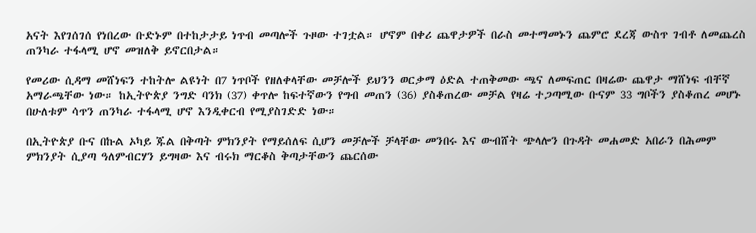አናት እየገሰገሰ የነበረው ቡድኑም በተከታታይ ነጥብ መጣሎች ጉዞው ተገቷል። ሆኖም በቀሪ ጨዋታዎች በራስ መተማመኑን ጨምሮ ደረጃ ውስጥ ገብቶ ለመጨረስ ጠንካራ ተፋላሚ ሆኖ መዝለቅ ይኖርበታል።

የመሪው ሲዳማ መሸነፍን ተከትሎ ልዩነት በ7 ነጥቦች የዘለቀላቸው መቻሎች ይህንን ወርቃማ ዕድል ተጠቅመው ጫና ለመፍጠር በዛሬው ጨዋታ ማሸነፍ ብቸኛ አማራጫቸው ነው። ከኢትዮጵያ ንግድ ባንክ (37) ቀጥሎ ከፍተኛውን የግብ መጠን (36) ያስቆጠረው መቻል የዛሬ ተጋጣሚው ቡናም 33 ግቦችን ያስቆጠረ መሆኑ በሁለቱም ሳጥን ጠንካራ ተፋላሚ ሆኖ እንዲቀርብ የሚያስገድድ ነው።

በኢትዮጵያ ቡና በኩል ኦካይ ጁል በቅጣት ምክንያት የማይሰለፍ ሲሆን መቻሎች ቻላቸው መንበሩ እና ውብሸት ጭላሎን በጉዳት መሐመድ አበራን በሕመም ምክንያት ሲያጣ ዓለምብርሃን ይግዛው እና ብሩክ ማርቆስ ቅጣታቸውን ጨርሰው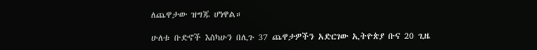ለጨዋታው ዝግጁ ሆነዋል።

ሁለቱ ቡድኖች እስካሁን በሊጉ 37 ጨዋታዎችን አድርገው ኢትዮጵያ ቡና 20 ጊዜ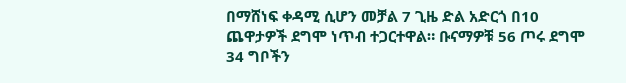በማሸነፍ ቀዳሚ ሲሆን መቻል 7 ጊዜ ድል አድርጎ በ10 ጨዋታዎች ደግሞ ነጥብ ተጋርተዋል። ቡናማዎቹ 56 ጦሩ ደግሞ 34 ግቦችን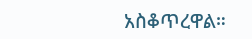አስቆጥረዋል።